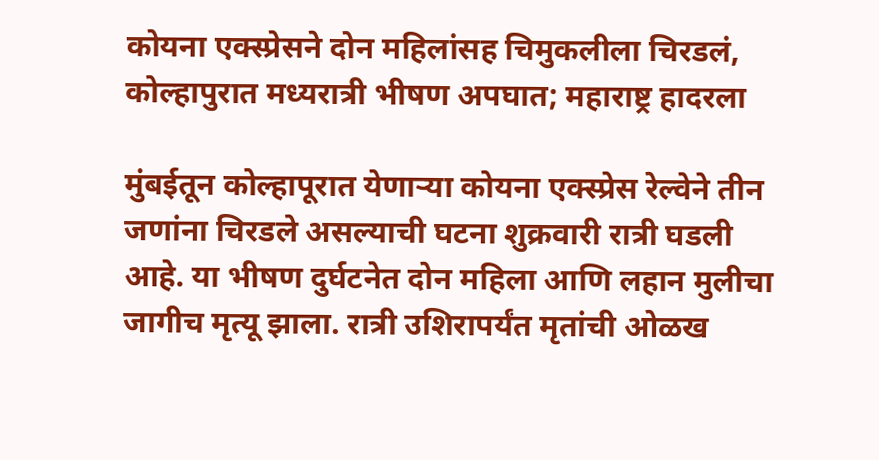कोयना एक्स्प्रेसने दोन महिलांसह चिमुकलीला चिरडलं, कोल्हापुरात मध्यरात्री भीषण अपघात; महाराष्ट्र हादरला

मुंबईतून कोल्हापूरात येणाऱ्या कोयना एक्स्प्रेस रेल्वेने तीन जणांना चिरडले असल्याची घटना शुक्रवारी रात्री घडली आहे. या भीषण दुर्घटनेत दोन महिला आणि लहान मुलीचा जागीच मृत्यू झाला. रात्री उशिरापर्यंत मृतांची ओळख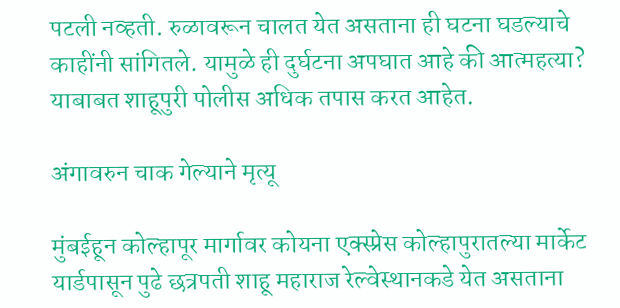पटली नव्हती. रुळावरून चालत येत असताना ही घटना घडल्याचे काहींनी सांगितले. यामुळे ही दुर्घटना अपघात आहे की आत्महत्या? याबाबत शाहूपुरी पोलीस अधिक तपास करत आहेत.

अंगावरुन चाक गेल्याने मृत्यू

मुंबईहून कोल्हापूर मार्गावर कोयना एक्स्प्रेस कोल्हापुरातल्या मार्केट यार्डपासून पुढे छत्रपती शाहू महाराज रेल्वेस्थानकडे येत असताना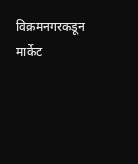विक्रमनगरकडून मार्केट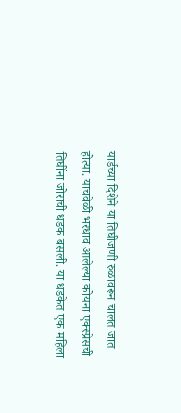यार्डच्या दिशेने या तिघीजणी रुळावरून चालत जात होत्या. याचवेळी भरधाव आलेल्या कोयना एक्स्प्रेसची तिघींना जोराची धडक बसली. या धडकेत एक महिला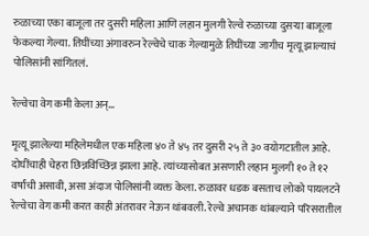रुळाच्या एका बाजूला तर दुसरी महिला आणि लहान मुलगी रेल्वे रुळाच्या दुसऱ्या बाजूला फेकल्या गेल्या. तिघींच्या अंगावरुन रेल्वेचे चाक गेल्यामुळे तिघींच्या जागीच मृत्यू झाल्याचं पोलिसांनी सांगितलं.

रेल्वेचा वेग कमी केला अन्…

मृत्यू झालेल्या महिलेमधील एक महिला ४० ते ४५ तर दुसरी २५ ते ३० वयोगटातील आहे. दोघींचाही चेहरा छिन्नविच्छिन्न झाला आहे. त्यांच्यासोबत असणारी लहान मुलगी १० ते १२ वर्षांची असावी, असा अंदाज पोलिसांनी व्यक्त केला. रुळावर धडक बसताच लोको पायलटने रेल्वेचा वेग कमी करत काही अंतरावर नेऊन थांबवली. रेल्वे अचानक थांबल्याने परिसरातील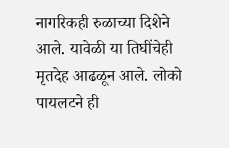नागरिकही रुळाच्या दिशेने आले. यावेळी या तिघींचेही मृतदेह आढळून आले. लोको पायलटने ही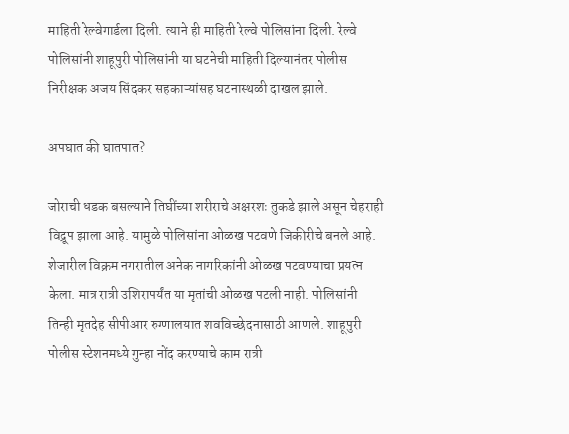माहिती रेल्वेगार्डला दिली. त्याने ही माहिती रेल्वे पोलिसांना दिली. रेल्वे पोलिसांनी शाहूपुरी पोलिसांनी या घटनेची माहिती दिल्यानंतर पोलीस निरीक्षक अजय सिंदकर सहकाऱ्यांसह घटनास्थळी दाखल झाले.

अपघात की घातपात?

जोराची धडक बसल्याने तिघींच्या शरीराचे अक्षरशः तुकडे झाले असून चेहराही विद्रूप झाला आहे. यामुळे पोलिसांना ओळख पटवणे जिकीरीचे बनले आहे. शेजारील विक्रम नगरातील अनेक नागरिकांनी ओळख पटवण्याचा प्रयत्न केला. मात्र रात्री उशिरापर्यंत या मृतांची ओळख पटली नाही. पोलिसांनी तिन्ही मृतदेह सीपीआर रुग्णालयात शवविच्छेदनासाठी आणले. शाहूपुरी पोलीस स्टेशनमध्ये गुन्हा नोंद करण्याचे काम रात्री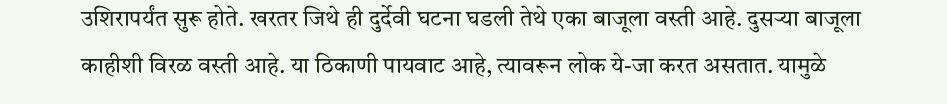उशिरापर्यंत सुरू होते. खरतर जिथे ही दुर्देवी घटना घडली तेथे एका बाजूला वस्ती आहे. दुसऱ्या बाजूला काहीशी विरळ वस्ती आहे. या ठिकाणी पायवाट आहे, त्यावरून लोक ये-जा करत असतात. यामुळे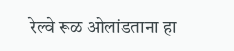रेल्वे रूळ ओलांडताना हा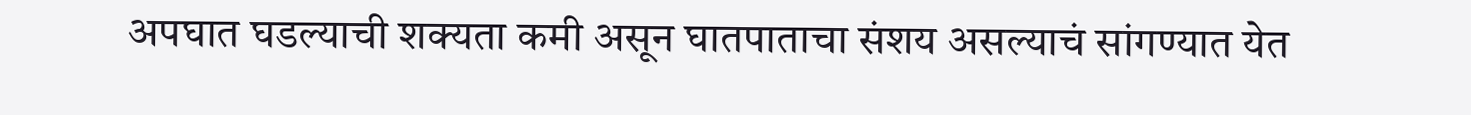अपघात घडल्याची शक्यता कमी असून घातपाताचा संशय असल्याचं सांगण्यात येत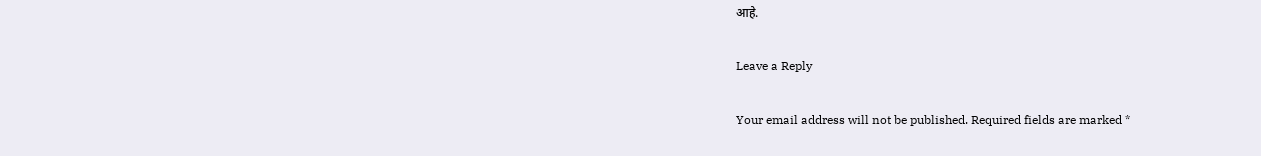आहे.

Leave a Reply

Your email address will not be published. Required fields are marked *